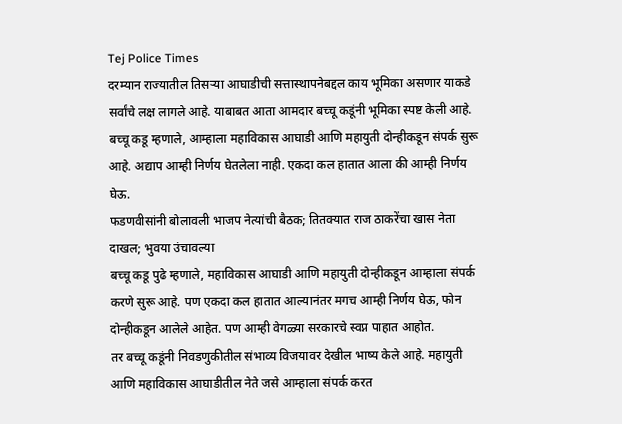Tej Police Times
दरम्यान राज्यातील तिसऱ्या आघाडीची सत्तास्थापनेबद्दल काय भूमिका असणार याकडे सर्वांचे लक्ष लागले आहे. याबाबत आता आमदार बच्चू कडूंनी भूमिका स्पष्ट केली आहे. बच्चू कडू म्हणाले, आम्हाला महाविकास आघाडी आणि महायुती दोन्हीकडून संपर्क सुरू आहे. अद्याप आम्ही निर्णय घेतलेला नाही. एकदा कल हातात आला की आम्ही निर्णय घेऊ.
फडणवीसांनी बोलावली भाजप नेत्यांची बैठक; तितक्यात राज ठाकरेंचा खास नेता दाखल; भुवया उंचावल्या
बच्चू कडू पुढे म्हणाले, महाविकास आघाडी आणि महायुती दोन्हीकडून आम्हाला संपर्क करणे सुरू आहे. पण एकदा कल हातात आल्यानंतर मगच आम्ही निर्णय घेऊ, फोन दोन्हीकडून आलेले आहेत. पण आम्ही वेगळ्या सरकारचे स्वप्न पाहात आहोत.
तर बच्चू कडूंनी निवडणुकीतील संभाव्य विजयावर देखील भाष्य केले आहे. महायुती आणि महाविकास आघाडीतील नेते जसे आम्हाला संपर्क करत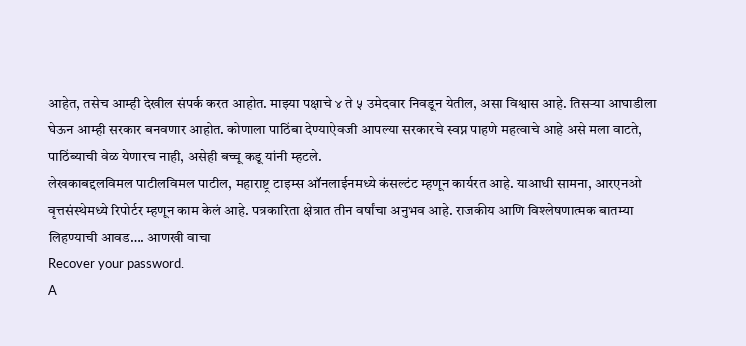आहेत, तसेच आम्ही देखील संपर्क करत आहोत. माझ्या पक्षाचे ४ ते ५ उमेदवार निवडून येतील, असा विश्वास आहे. तिसऱ्या आघाडीला घेऊन आम्ही सरकार बनवणार आहोत. कोणाला पाठिंबा देण्याऐवजी आपल्या सरकारचे स्वप्न पाहणे महत्वाचे आहे असे मला वाटते, पाठिंब्याची वेळ येणारच नाही, असेही बच्चू कडू यांनी म्हटले.
लेखकाबद्दलविमल पाटीलविमल पाटील, महाराष्ट्र टाइम्स ऑनलाईनमध्ये कंसल्टंट म्हणून कार्यरत आहे. याआधी सामना, आरएनओ वृत्तसंस्थेमध्ये रिपोर्टर म्हणून काम केलं आहे. पत्रकारिता क्षेत्रात तीन वर्षांचा अनुभव आहे. राजकीय आणि विश्लेषणात्मक बातम्या लिहण्याची आवड…. आणखी वाचा
Recover your password.
A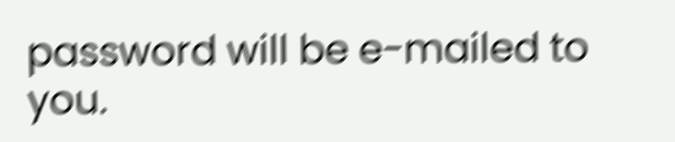password will be e-mailed to you.